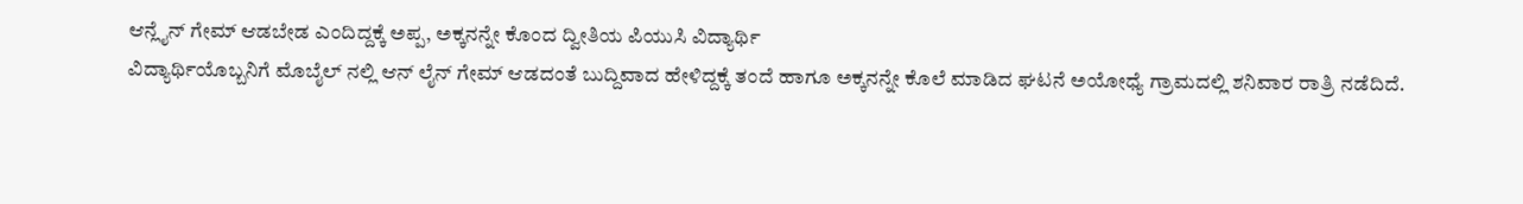ಆನ್ಲೈನ್ ಗೇಮ್ ಆಡಬೇಡ ಎಂದಿದ್ದಕ್ಕೆ ಅಪ್ಪ, ಅಕ್ಕನನ್ನೇ ಕೊಂದ ದ್ವೀತಿಯ ಪಿಯುಸಿ ವಿದ್ಯಾರ್ಥಿ
ವಿದ್ಯಾರ್ಥಿಯೊಬ್ಬನಿಗೆ ಮೊಬೈಲ್ ನಲ್ಲಿ ಆನ್ ಲೈನ್ ಗೇಮ್ ಆಡದಂತೆ ಬುದ್ದಿವಾದ ಹೇಳಿದ್ದಕ್ಕೆ ತಂದೆ ಹಾಗೂ ಅಕ್ಕನನ್ನೇ ಕೊಲೆ ಮಾಡಿದ ಘಟನೆ ಅಯೋಧ್ಯೆ ಗ್ರಾಮದಲ್ಲಿ ಶನಿವಾರ ರಾತ್ರಿ ನಡೆದಿದೆ.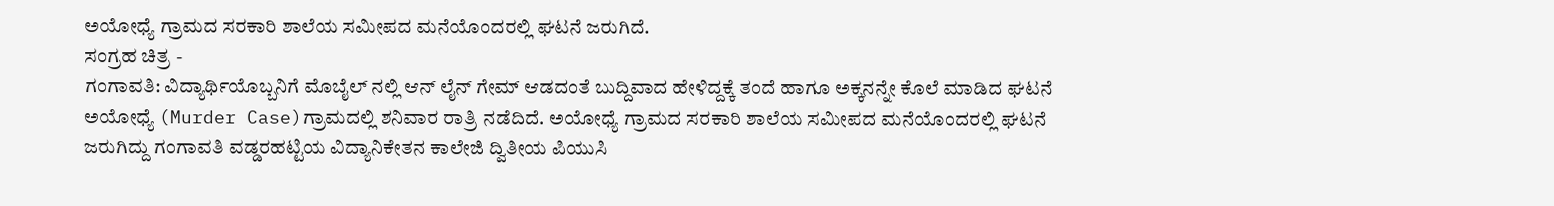ಅಯೋಧ್ಯೆ ಗ್ರಾಮದ ಸರಕಾರಿ ಶಾಲೆಯ ಸಮೀಪದ ಮನೆಯೊಂದರಲ್ಲಿ ಘಟನೆ ಜರುಗಿದೆ.
ಸಂಗ್ರಹ ಚಿತ್ರ -
ಗಂಗಾವತಿ: ವಿದ್ಯಾರ್ಥಿಯೊಬ್ಬನಿಗೆ ಮೊಬೈಲ್ ನಲ್ಲಿ ಆನ್ ಲೈನ್ ಗೇಮ್ ಆಡದಂತೆ ಬುದ್ದಿವಾದ ಹೇಳಿದ್ದಕ್ಕೆ ತಂದೆ ಹಾಗೂ ಅಕ್ಕನನ್ನೇ ಕೊಲೆ ಮಾಡಿದ ಘಟನೆ ಅಯೋಧ್ಯೆ (Murder Case)ಗ್ರಾಮದಲ್ಲಿ ಶನಿವಾರ ರಾತ್ರಿ ನಡೆದಿದೆ. ಅಯೋಧ್ಯೆ ಗ್ರಾಮದ ಸರಕಾರಿ ಶಾಲೆಯ ಸಮೀಪದ ಮನೆಯೊಂದರಲ್ಲಿ ಘಟನೆ ಜರುಗಿದ್ದು ಗಂಗಾವತಿ ವಡ್ಡರಹಟ್ಟಿಯ ವಿದ್ಯಾನಿಕೇತನ ಕಾಲೇಜಿ ದ್ವಿತೀಯ ಪಿಯುಸಿ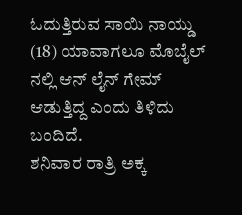ಓದುತ್ತಿರುವ ಸಾಯಿ ನಾಯ್ಡು (18) ಯಾವಾಗಲೂ ಮೊಬೈಲ್ ನಲ್ಲಿ ಆನ್ ಲೈನ್ ಗೇಮ್ ಆಡುತ್ತಿದ್ದ ಎಂದು ತಿಳಿದು ಬಂದಿದೆ.
ಶನಿವಾರ ರಾತ್ರಿ ಅಕ್ಕ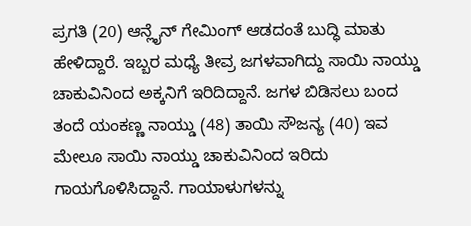ಪ್ರಗತಿ (20) ಆನ್ಲೈನ್ ಗೇಮಿಂಗ್ ಆಡದಂತೆ ಬುದ್ಧಿ ಮಾತು ಹೇಳಿದ್ದಾರೆ. ಇಬ್ಬರ ಮಧ್ಯೆ ತೀವ್ರ ಜಗಳವಾಗಿದ್ದು ಸಾಯಿ ನಾಯ್ಡು ಚಾಕುವಿನಿಂದ ಅಕ್ಕನಿಗೆ ಇರಿದಿದ್ದಾನೆ. ಜಗಳ ಬಿಡಿಸಲು ಬಂದ ತಂದೆ ಯಂಕಣ್ಣ ನಾಯ್ಡು (48) ತಾಯಿ ಸೌಜನ್ಯ (40) ಇವ ಮೇಲೂ ಸಾಯಿ ನಾಯ್ಡು ಚಾಕುವಿನಿಂದ ಇರಿದು ಗಾಯಗೊಳಿಸಿದ್ದಾನೆ. ಗಾಯಾಳುಗಳನ್ನು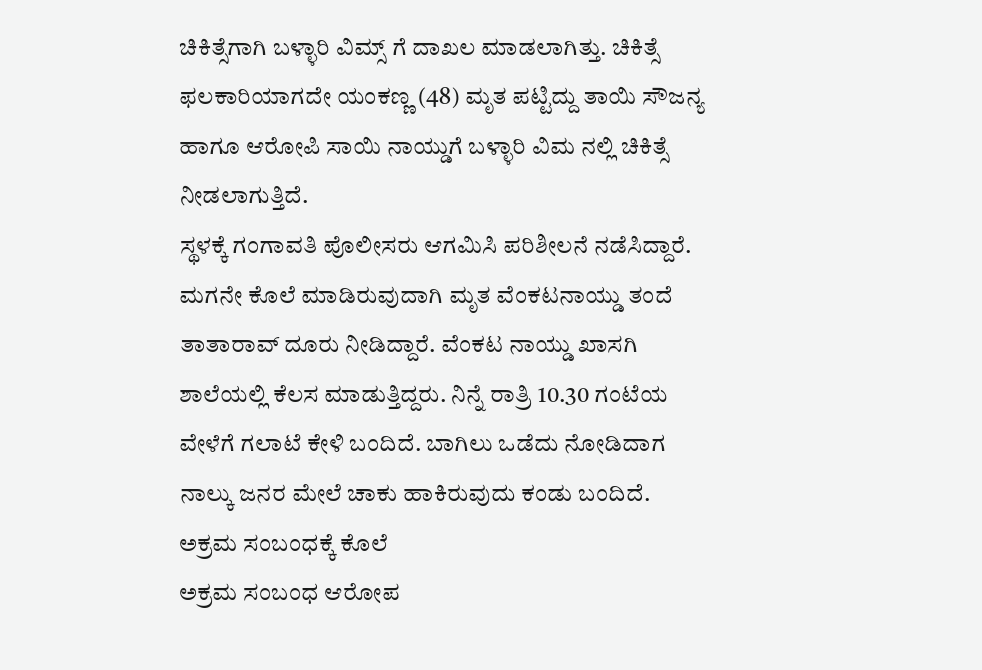ಚಿಕಿತ್ಸೆಗಾಗಿ ಬಳ್ಳಾರಿ ವಿಮ್ಸ್ ಗೆ ದಾಖಲ ಮಾಡಲಾಗಿತ್ತು. ಚಿಕಿತ್ಸೆ ಫಲಕಾರಿಯಾಗದೇ ಯಂಕಣ್ಣ (48) ಮೃತ ಪಟ್ಟಿದ್ದು ತಾಯಿ ಸೌಜನ್ಯ ಹಾಗೂ ಆರೋಪಿ ಸಾಯಿ ನಾಯ್ಡುಗೆ ಬಳ್ಳಾರಿ ವಿಮ ನಲ್ಲಿ ಚಿಕಿತ್ಸೆ ನೀಡಲಾಗುತ್ತಿದೆ.
ಸ್ಥಳಕ್ಕೆ ಗಂಗಾವತಿ ಪೊಲೀಸರು ಆಗಮಿಸಿ ಪರಿಶೀಲನೆ ನಡೆಸಿದ್ದಾರೆ. ಮಗನೇ ಕೊಲೆ ಮಾಡಿರುವುದಾಗಿ ಮೃತ ವೆಂಕಟನಾಯ್ಡು ತಂದೆ ತಾತಾರಾವ್ ದೂರು ನೀಡಿದ್ದಾರೆ. ವೆಂಕಟ ನಾಯ್ಡು ಖಾಸಗಿ ಶಾಲೆಯಲ್ಲಿ ಕೆಲಸ ಮಾಡುತ್ತಿದ್ದರು. ನಿನ್ನೆ ರಾತ್ರಿ 10.30 ಗಂಟೆಯ ವೇಳೆಗೆ ಗಲಾಟೆ ಕೇಳಿ ಬಂದಿದೆ. ಬಾಗಿಲು ಒಡೆದು ನೋಡಿದಾಗ ನಾಲ್ಕು ಜನರ ಮೇಲೆ ಚಾಕು ಹಾಕಿರುವುದು ಕಂಡು ಬಂದಿದೆ.
ಅಕ್ರಮ ಸಂಬಂಧಕ್ಕೆ ಕೊಲೆ
ಅಕ್ರಮ ಸಂಬಂಧ ಆರೋಪ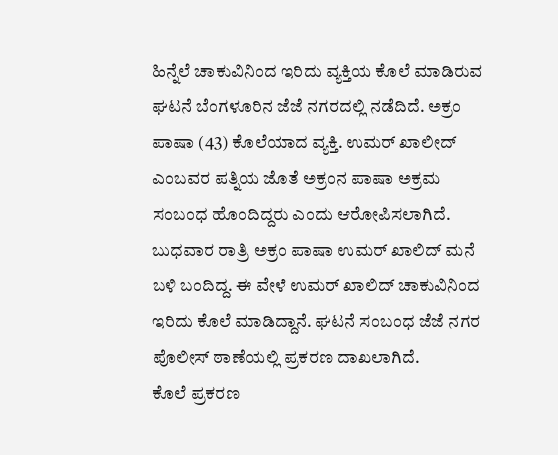ಹಿನ್ನೆಲೆ ಚಾಕುವಿನಿಂದ ಇರಿದು ವ್ಯಕ್ತಿಯ ಕೊಲೆ ಮಾಡಿರುವ ಘಟನೆ ಬೆಂಗಳೂರಿನ ಜೆಜೆ ನಗರದಲ್ಲಿ ನಡೆದಿದೆ. ಅಕ್ರಂ ಪಾಷಾ (43) ಕೊಲೆಯಾದ ವ್ಯಕ್ತಿ. ಉಮರ್ ಖಾಲೀದ್ ಎಂಬವರ ಪತ್ನಿಯ ಜೊತೆ ಅಕ್ರಂನ ಪಾಷಾ ಅಕ್ರಮ ಸಂಬಂಧ ಹೊಂದಿದ್ದರು ಎಂದು ಆರೋಪಿಸಲಾಗಿದೆ. ಬುಧವಾರ ರಾತ್ರಿ ಅಕ್ರಂ ಪಾಷಾ ಉಮರ್ ಖಾಲಿದ್ ಮನೆ ಬಳಿ ಬಂದಿದ್ದ. ಈ ವೇಳೆ ಉಮರ್ ಖಾಲಿದ್ ಚಾಕುವಿನಿಂದ ಇರಿದು ಕೊಲೆ ಮಾಡಿದ್ದಾನೆ. ಘಟನೆ ಸಂಬಂಧ ಜೆಜೆ ನಗರ ಪೊಲೀಸ್ ಠಾಣೆಯಲ್ಲಿ ಪ್ರಕರಣ ದಾಖಲಾಗಿದೆ.
ಕೊಲೆ ಪ್ರಕರಣ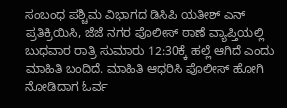ಸಂಬಂಧ ಪಶ್ಚಿಮ ವಿಭಾಗದ ಡಿಸಿಪಿ ಯತೀಶ್ ಎನ್ ಪ್ರತಿಕ್ರಿಯಿಸಿ, ಜೆಜೆ ನಗರ ಪೊಲೀಸ್ ಠಾಣೆ ವ್ಯಾಪ್ತಿಯಲ್ಲಿ ಬುಧವಾರ ರಾತ್ರಿ ಸುಮಾರು 12:30ಕ್ಕೆ ಹಲ್ಲೆ ಆಗಿದೆ ಎಂದು ಮಾಹಿತಿ ಬಂದಿದೆ. ಮಾಹಿತಿ ಆಧರಿಸಿ ಪೊಲೀಸ್ ಹೋಗಿ ನೋಡಿದಾಗ ಓರ್ವ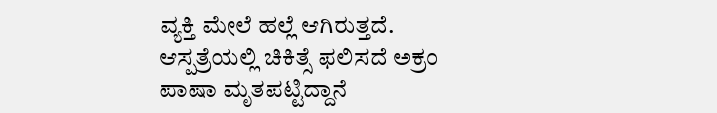ವ್ಯಕ್ತಿ ಮೇಲೆ ಹಲ್ಲೆ ಆಗಿರುತ್ತದೆ. ಆಸ್ಪತ್ರೆಯಲ್ಲಿ ಚಿಕಿತ್ಸೆ ಫಲಿಸದೆ ಅಕ್ರಂ ಪಾಷಾ ಮೃತಪಟ್ಟಿದ್ದಾನೆ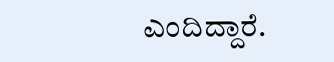ಎಂದಿದ್ದಾರೆ.